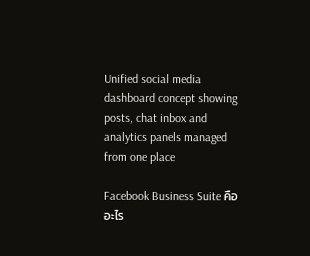Unified social media dashboard concept showing posts, chat inbox and analytics panels managed from one place

Facebook Business Suite คืออะไร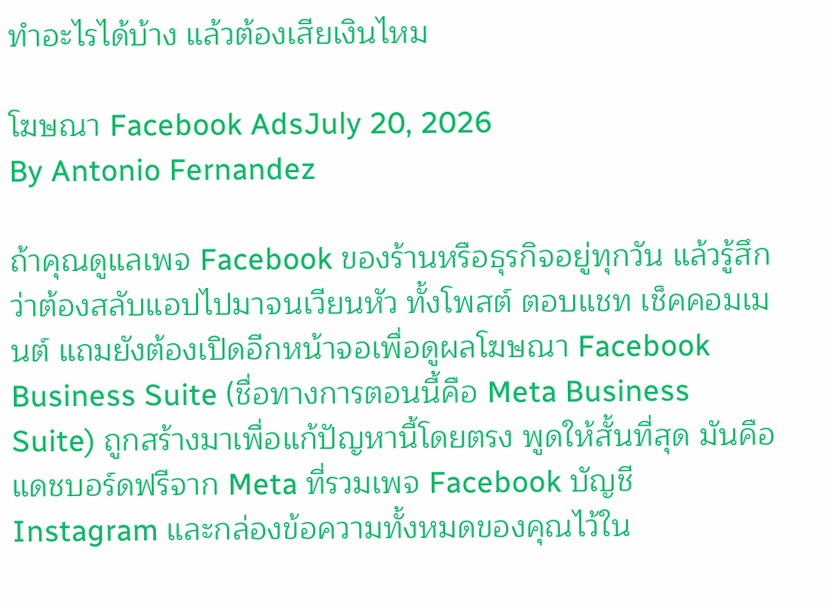ทำอะไรได้บ้าง แล้วต้องเสียเงินไหม

โฆษณา Facebook AdsJuly 20, 2026
By Antonio Fernandez

ถ้าคุณดูแลเพจ Facebook ของร้านหรือธุรกิจอยู่ทุกวัน แล้วรู้สึกว่าต้องสลับแอปไปมาจนเวียนหัว ทั้งโพสต์ ตอบแชท เช็คคอมเมนต์ แถมยังต้องเปิดอีกหน้าจอเพื่อดูผลโฆษณา Facebook Business Suite (ชื่อทางการตอนนี้คือ Meta Business Suite) ถูกสร้างมาเพื่อแก้ปัญหานี้โดยตรง พูดให้สั้นที่สุด มันคือแดชบอร์ดฟรีจาก Meta ที่รวมเพจ Facebook บัญชี Instagram และกล่องข้อความทั้งหมดของคุณไว้ใน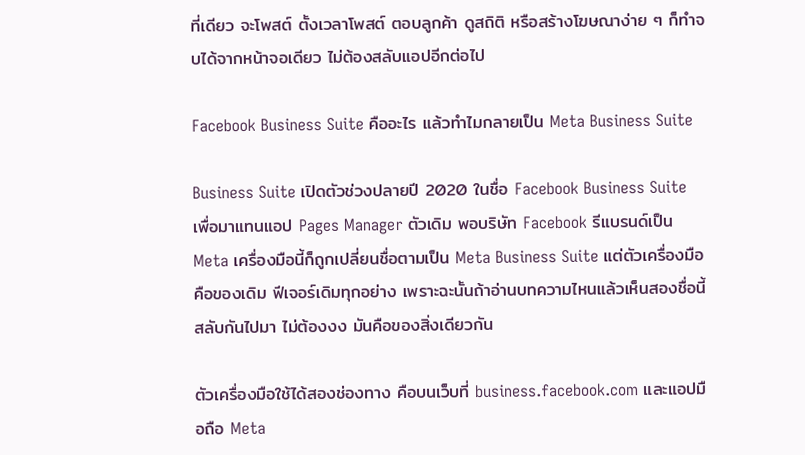ที่เดียว จะโพสต์ ตั้งเวลาโพสต์ ตอบลูกค้า ดูสถิติ หรือสร้างโฆษณาง่าย ๆ ก็ทำจบได้จากหน้าจอเดียว ไม่ต้องสลับแอปอีกต่อไป

Facebook Business Suite คืออะไร แล้วทำไมกลายเป็น Meta Business Suite

Business Suite เปิดตัวช่วงปลายปี 2020 ในชื่อ Facebook Business Suite เพื่อมาแทนแอป Pages Manager ตัวเดิม พอบริษัท Facebook รีแบรนด์เป็น Meta เครื่องมือนี้ก็ถูกเปลี่ยนชื่อตามเป็น Meta Business Suite แต่ตัวเครื่องมือคือของเดิม ฟีเจอร์เดิมทุกอย่าง เพราะฉะนั้นถ้าอ่านบทความไหนแล้วเห็นสองชื่อนี้สลับกันไปมา ไม่ต้องงง มันคือของสิ่งเดียวกัน

ตัวเครื่องมือใช้ได้สองช่องทาง คือบนเว็บที่ business.facebook.com และแอปมือถือ Meta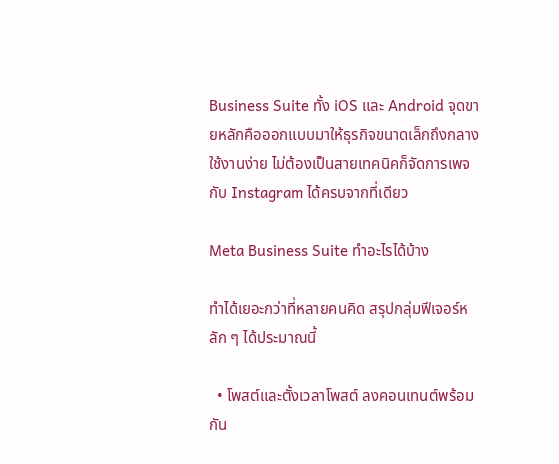Business Suite ทั้ง iOS และ Android จุดขายหลักคือออกแบบมาให้ธุรกิจขนาดเล็กถึงกลางใช้งานง่าย ไม่ต้องเป็นสายเทคนิคก็จัดการเพจกับ Instagram ได้ครบจากที่เดียว

Meta Business Suite ทำอะไรได้บ้าง

ทำได้เยอะกว่าที่หลายคนคิด สรุปกลุ่มฟีเจอร์หลัก ๆ ได้ประมาณนี้

  • โพสต์และตั้งเวลาโพสต์ ลงคอนเทนต์พร้อมกัน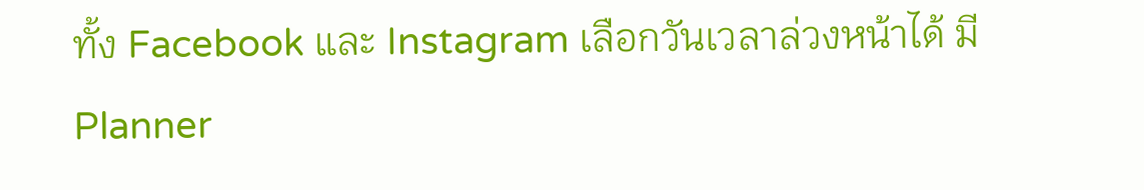ทั้ง Facebook และ Instagram เลือกวันเวลาล่วงหน้าได้ มี Planner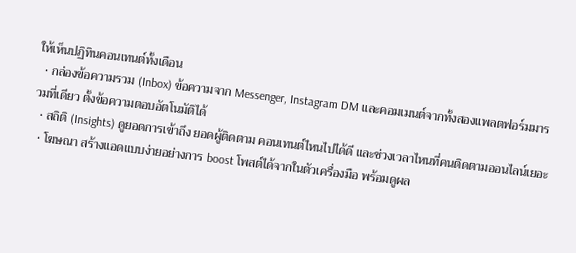ให้เห็นปฏิทินคอนเทนต์ทั้งเดือน
  • กล่องข้อความรวม (Inbox) ข้อความจาก Messenger, Instagram DM และคอมเมนต์จากทั้งสองแพลตฟอร์มมารวมที่เดียว ตั้งข้อความตอบอัตโนมัติได้
  • สถิติ (Insights) ดูยอดการเข้าถึง ยอดผู้ติดตาม คอนเทนต์ไหนไปได้ดี และช่วงเวลาไหนที่คนติดตามออนไลน์เยอะ
  • โฆษณา สร้างแอดแบบง่ายอย่างการ boost โพสต์ได้จากในตัวเครื่องมือ พร้อมดูผล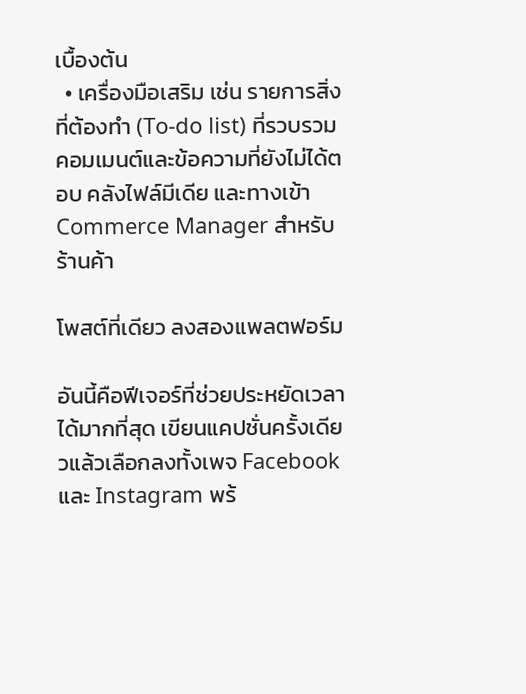เบื้องต้น
  • เครื่องมือเสริม เช่น รายการสิ่งที่ต้องทำ (To-do list) ที่รวบรวมคอมเมนต์และข้อความที่ยังไม่ได้ตอบ คลังไฟล์มีเดีย และทางเข้า Commerce Manager สำหรับร้านค้า

โพสต์ที่เดียว ลงสองแพลตฟอร์ม

อันนี้คือฟีเจอร์ที่ช่วยประหยัดเวลาได้มากที่สุด เขียนแคปชั่นครั้งเดียวแล้วเลือกลงทั้งเพจ Facebook และ Instagram พร้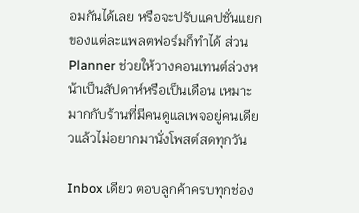อมกันได้เลย หรือจะปรับแคปชั่นแยกของแต่ละแพลตฟอร์มก็ทำได้ ส่วน Planner ช่วยให้วางคอนเทนต์ล่วงหน้าเป็นสัปดาห์หรือเป็นเดือน เหมาะมากกับร้านที่มีคนดูแลเพจอยู่คนเดียวแล้วไม่อยากมานั่งโพสต์สดทุกวัน

Inbox เดียว ตอบลูกค้าครบทุกช่อง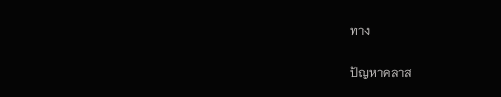ทาง

ปัญหาคลาส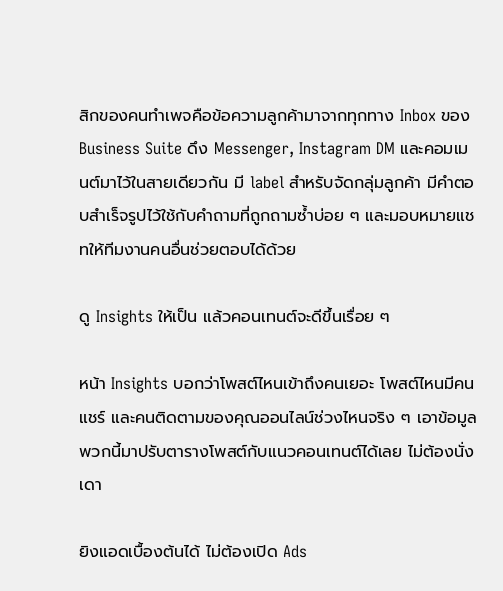สิกของคนทำเพจคือข้อความลูกค้ามาจากทุกทาง Inbox ของ Business Suite ดึง Messenger, Instagram DM และคอมเมนต์มาไว้ในสายเดียวกัน มี label สำหรับจัดกลุ่มลูกค้า มีคำตอบสำเร็จรูปไว้ใช้กับคำถามที่ถูกถามซ้ำบ่อย ๆ และมอบหมายแชทให้ทีมงานคนอื่นช่วยตอบได้ด้วย

ดู Insights ให้เป็น แล้วคอนเทนต์จะดีขึ้นเรื่อย ๆ

หน้า Insights บอกว่าโพสต์ไหนเข้าถึงคนเยอะ โพสต์ไหนมีคนแชร์ และคนติดตามของคุณออนไลน์ช่วงไหนจริง ๆ เอาข้อมูลพวกนี้มาปรับตารางโพสต์กับแนวคอนเทนต์ได้เลย ไม่ต้องนั่งเดา

ยิงแอดเบื้องต้นได้ ไม่ต้องเปิด Ads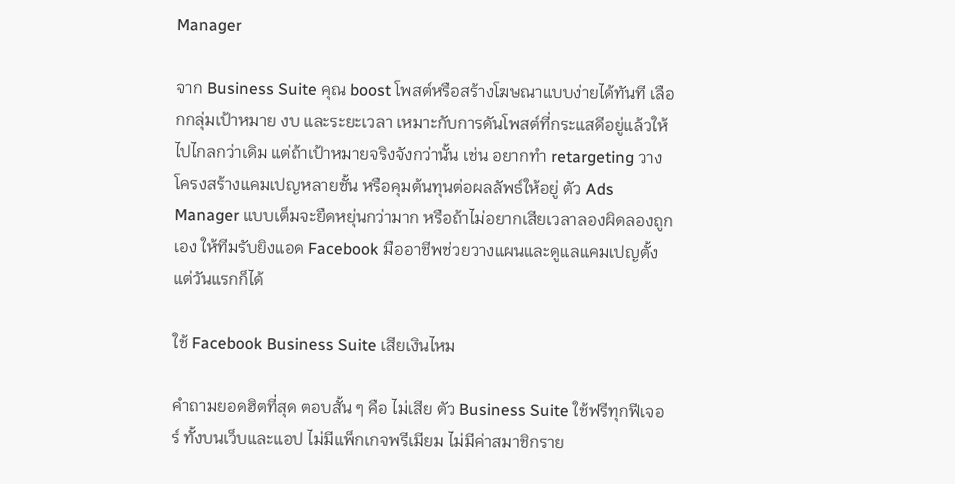Manager

จาก Business Suite คุณ boost โพสต์หรือสร้างโฆษณาแบบง่ายได้ทันที เลือกกลุ่มเป้าหมาย งบ และระยะเวลา เหมาะกับการดันโพสต์ที่กระแสดีอยู่แล้วให้ไปไกลกว่าเดิม แต่ถ้าเป้าหมายจริงจังกว่านั้น เช่น อยากทำ retargeting วางโครงสร้างแคมเปญหลายชั้น หรือคุมต้นทุนต่อผลลัพธ์ให้อยู่ ตัว Ads Manager แบบเต็มจะยืดหยุ่นกว่ามาก หรือถ้าไม่อยากเสียเวลาลองผิดลองถูกเอง ให้ทีมรับยิงแอด Facebook มืออาชีพช่วยวางแผนและดูแลแคมเปญตั้งแต่วันแรกก็ได้

ใช้ Facebook Business Suite เสียเงินไหม

คำถามยอดฮิตที่สุด ตอบสั้น ๆ คือ ไม่เสีย ตัว Business Suite ใช้ฟรีทุกฟีเจอร์ ทั้งบนเว็บและแอป ไม่มีแพ็กเกจพรีเมียม ไม่มีค่าสมาชิกราย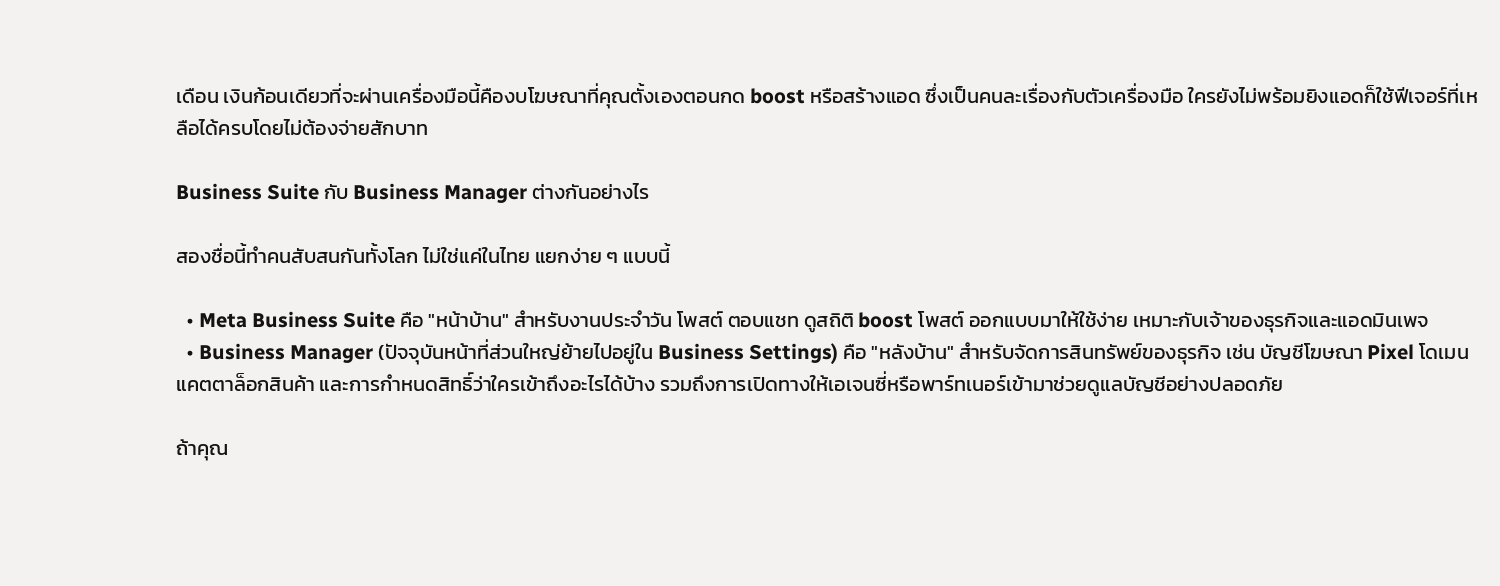เดือน เงินก้อนเดียวที่จะผ่านเครื่องมือนี้คืองบโฆษณาที่คุณตั้งเองตอนกด boost หรือสร้างแอด ซึ่งเป็นคนละเรื่องกับตัวเครื่องมือ ใครยังไม่พร้อมยิงแอดก็ใช้ฟีเจอร์ที่เหลือได้ครบโดยไม่ต้องจ่ายสักบาท

Business Suite กับ Business Manager ต่างกันอย่างไร

สองชื่อนี้ทำคนสับสนกันทั้งโลก ไม่ใช่แค่ในไทย แยกง่าย ๆ แบบนี้

  • Meta Business Suite คือ "หน้าบ้าน" สำหรับงานประจำวัน โพสต์ ตอบแชท ดูสถิติ boost โพสต์ ออกแบบมาให้ใช้ง่าย เหมาะกับเจ้าของธุรกิจและแอดมินเพจ
  • Business Manager (ปัจจุบันหน้าที่ส่วนใหญ่ย้ายไปอยู่ใน Business Settings) คือ "หลังบ้าน" สำหรับจัดการสินทรัพย์ของธุรกิจ เช่น บัญชีโฆษณา Pixel โดเมน แคตตาล็อกสินค้า และการกำหนดสิทธิ์ว่าใครเข้าถึงอะไรได้บ้าง รวมถึงการเปิดทางให้เอเจนซี่หรือพาร์ทเนอร์เข้ามาช่วยดูแลบัญชีอย่างปลอดภัย

ถ้าคุณ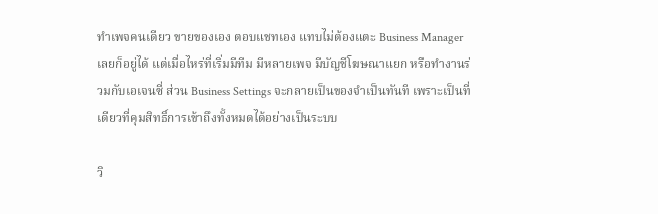ทำเพจคนเดียว ขายของเอง ตอบแชทเอง แทบไม่ต้องแตะ Business Manager เลยก็อยู่ได้ แต่เมื่อไหร่ที่เริ่มมีทีม มีหลายเพจ มีบัญชีโฆษณาแยก หรือทำงานร่วมกับเอเจนซี่ ส่วน Business Settings จะกลายเป็นของจำเป็นทันที เพราะเป็นที่เดียวที่คุมสิทธิ์การเข้าถึงทั้งหมดได้อย่างเป็นระบบ

วิ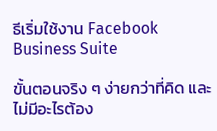ธีเริ่มใช้งาน Facebook Business Suite

ขั้นตอนจริง ๆ ง่ายกว่าที่คิด และไม่มีอะไรต้อง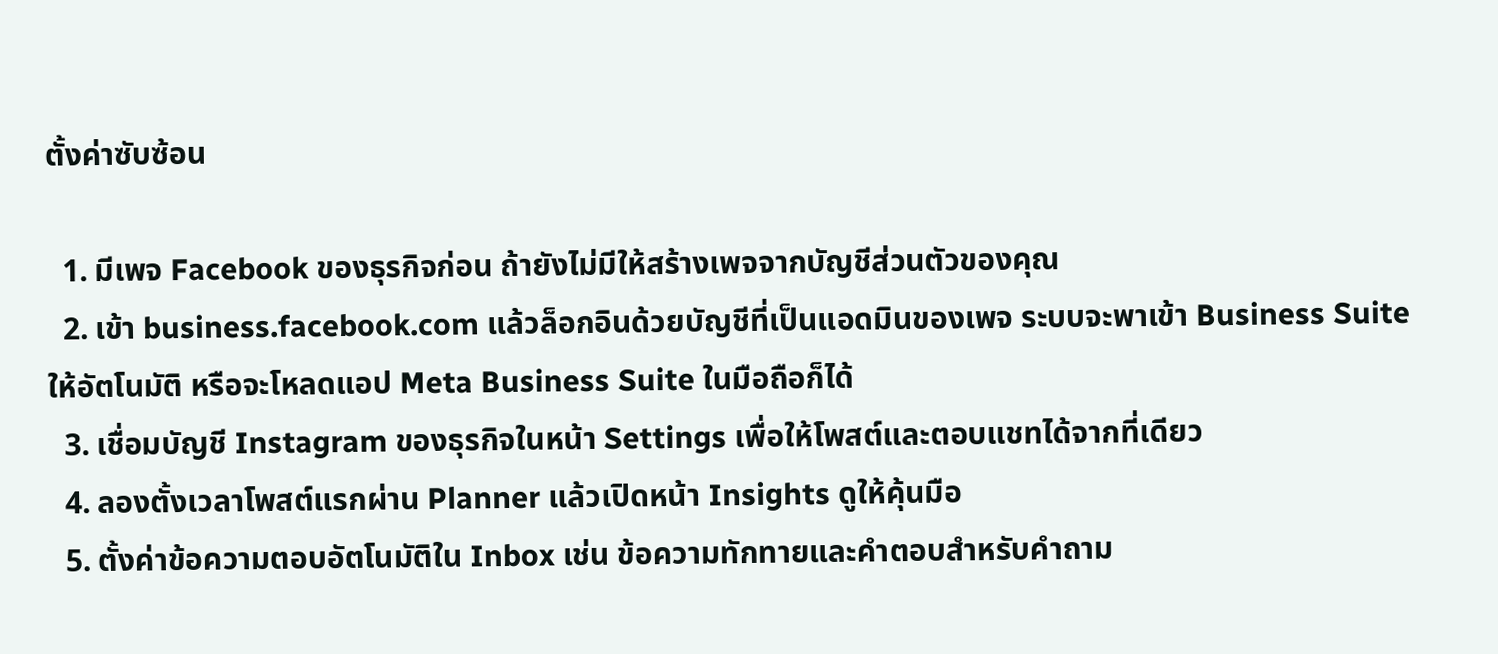ตั้งค่าซับซ้อน

  1. มีเพจ Facebook ของธุรกิจก่อน ถ้ายังไม่มีให้สร้างเพจจากบัญชีส่วนตัวของคุณ
  2. เข้า business.facebook.com แล้วล็อกอินด้วยบัญชีที่เป็นแอดมินของเพจ ระบบจะพาเข้า Business Suite ให้อัตโนมัติ หรือจะโหลดแอป Meta Business Suite ในมือถือก็ได้
  3. เชื่อมบัญชี Instagram ของธุรกิจในหน้า Settings เพื่อให้โพสต์และตอบแชทได้จากที่เดียว
  4. ลองตั้งเวลาโพสต์แรกผ่าน Planner แล้วเปิดหน้า Insights ดูให้คุ้นมือ
  5. ตั้งค่าข้อความตอบอัตโนมัติใน Inbox เช่น ข้อความทักทายและคำตอบสำหรับคำถาม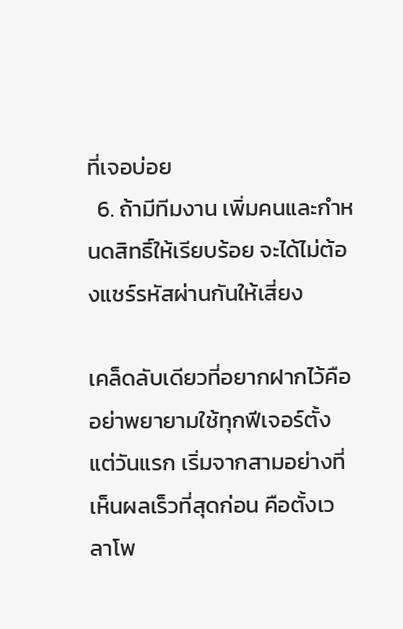ที่เจอบ่อย
  6. ถ้ามีทีมงาน เพิ่มคนและกำหนดสิทธิ์ให้เรียบร้อย จะได้ไม่ต้องแชร์รหัสผ่านกันให้เสี่ยง

เคล็ดลับเดียวที่อยากฝากไว้คืออย่าพยายามใช้ทุกฟีเจอร์ตั้งแต่วันแรก เริ่มจากสามอย่างที่เห็นผลเร็วที่สุดก่อน คือตั้งเวลาโพ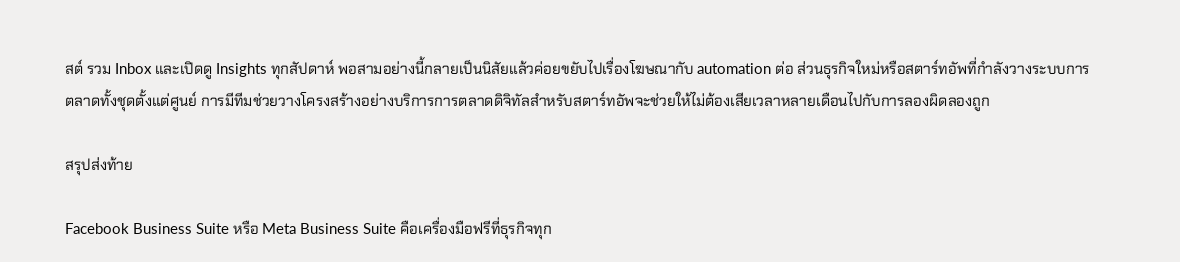สต์ รวม Inbox และเปิดดู Insights ทุกสัปดาห์ พอสามอย่างนี้กลายเป็นนิสัยแล้วค่อยขยับไปเรื่องโฆษณากับ automation ต่อ ส่วนธุรกิจใหม่หรือสตาร์ทอัพที่กำลังวางระบบการตลาดทั้งชุดตั้งแต่ศูนย์ การมีทีมช่วยวางโครงสร้างอย่างบริการการตลาดดิจิทัลสำหรับสตาร์ทอัพจะช่วยให้ไม่ต้องเสียเวลาหลายเดือนไปกับการลองผิดลองถูก

สรุปส่งท้าย

Facebook Business Suite หรือ Meta Business Suite คือเครื่องมือฟรีที่ธุรกิจทุก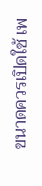ขนาดควรเปิดใช้ เพ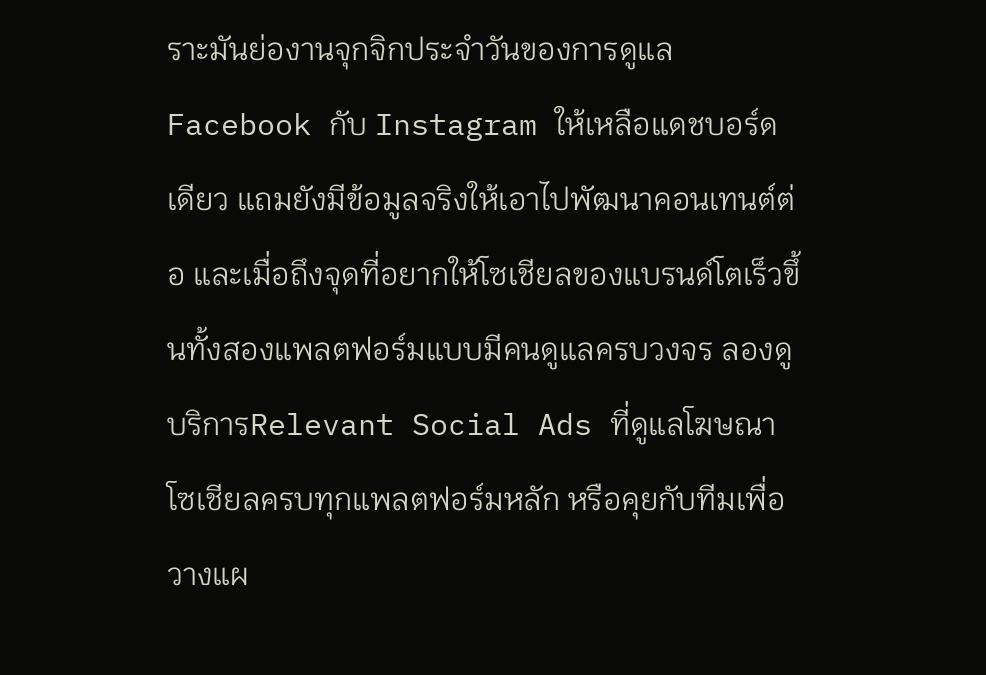ราะมันย่องานจุกจิกประจำวันของการดูแล Facebook กับ Instagram ให้เหลือแดชบอร์ดเดียว แถมยังมีข้อมูลจริงให้เอาไปพัฒนาคอนเทนต์ต่อ และเมื่อถึงจุดที่อยากให้โซเชียลของแบรนด์โตเร็วขึ้นทั้งสองแพลตฟอร์มแบบมีคนดูแลครบวงจร ลองดูบริการRelevant Social Ads ที่ดูแลโฆษณาโซเชียลครบทุกแพลตฟอร์มหลัก หรือคุยกับทีมเพื่อวางแผ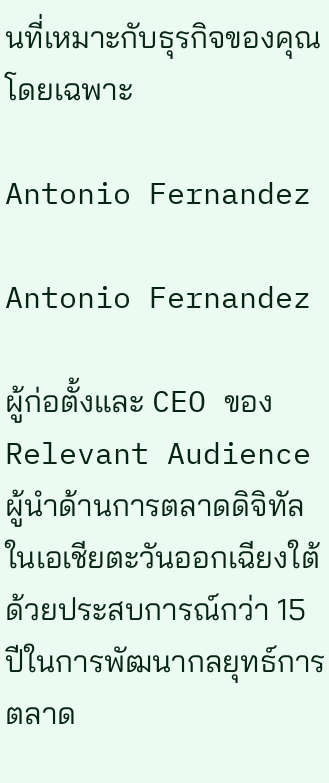นที่เหมาะกับธุรกิจของคุณโดยเฉพาะ

Antonio Fernandez

Antonio Fernandez

ผู้ก่อตั้งและ CEO ของ Relevant Audience ผู้นำด้านการตลาดดิจิทัลในเอเชียตะวันออกเฉียงใต้ ด้วยประสบการณ์กว่า 15 ปีในการพัฒนากลยุทธ์การตลาด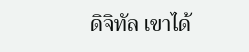ดิจิทัล เขาได้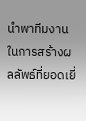นำพาทีมงานในการสร้างผลลัพธ์ที่ยอดเยี่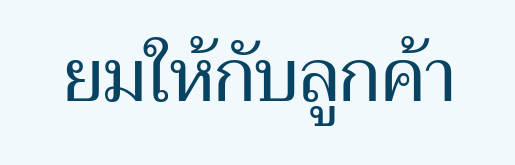ยมให้กับลูกค้า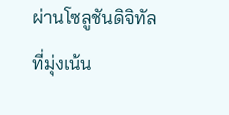ผ่านโซลูชันดิจิทัลที่มุ่งเน้น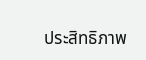ประสิทธิภาพ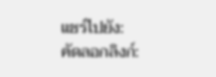แชร์ไปยัง:
คัดลอกลิงก์: